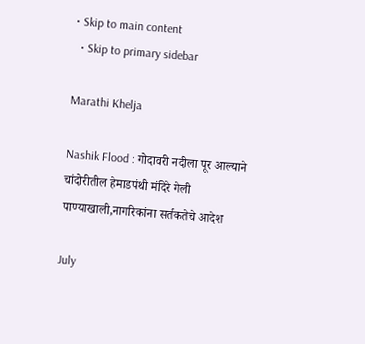• Skip to main content
  • Skip to primary sidebar

Marathi Khelja

Nashik Flood : गोदावरी नदीला पूर आल्याने चांदोरीतील हेमाडपंथी मंदिरे गेली पाण्याखाली,नागरिकांना सर्तकतेचे आदेश

July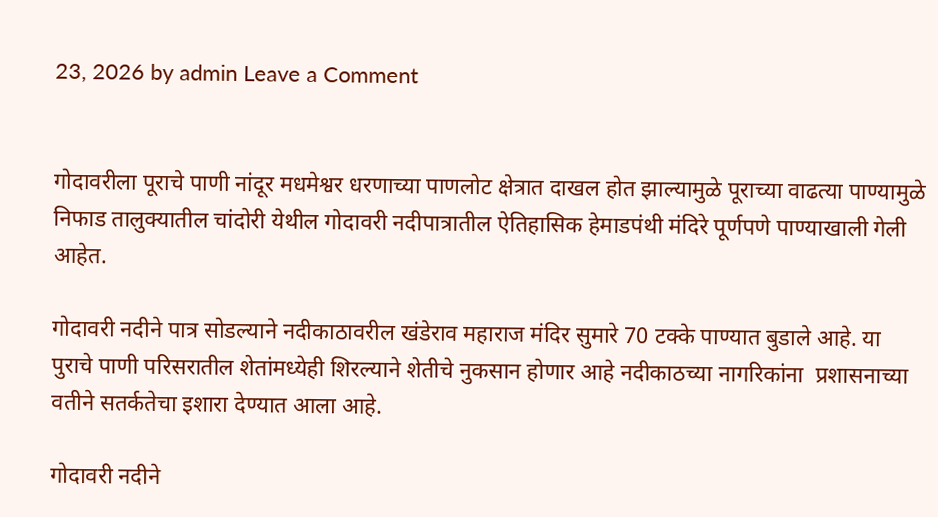23, 2026 by admin Leave a Comment


गोदावरीला पूराचे पाणी नांदूर मधमेश्वर धरणाच्या पाणलोट क्षेत्रात दाखल होत झाल्यामुळे पूराच्या वाढत्या पाण्यामुळे निफाड तालुक्यातील चांदोरी येथील गोदावरी नदीपात्रातील ऐतिहासिक हेमाडपंथी मंदिरे पूर्णपणे पाण्याखाली गेली आहेत.

गोदावरी नदीने पात्र सोडल्याने नदीकाठावरील खंडेराव महाराज मंदिर सुमारे 70 टक्के पाण्यात बुडाले आहे. या पुराचे पाणी परिसरातील शेतांमध्येही शिरल्याने शेतीचे नुकसान होणार आहे नदीकाठच्या नागरिकांना  प्रशासनाच्या वतीने सतर्कतेचा इशारा देण्यात आला आहे.

गोदावरी नदीने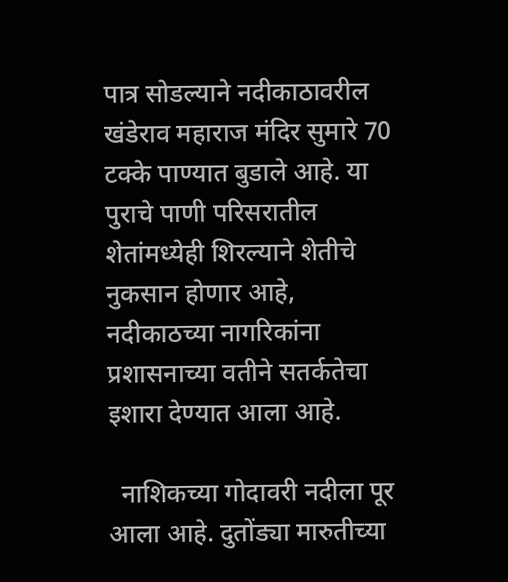पात्र सोडल्याने नदीकाठावरील खंडेराव महाराज मंदिर सुमारे 70 टक्के पाण्यात बुडाले आहे. या पुराचे पाणी परिसरातील शेतांमध्येही शिरल्याने शेतीचे नुकसान होणार आहे, नदीकाठच्या नागरिकांना प्रशासनाच्या वतीने सतर्कतेचा इशारा देण्यात आला आहे.

  नाशिकच्या गोदावरी नदीला पूर आला आहे. दुतोंड्या मारुतीच्या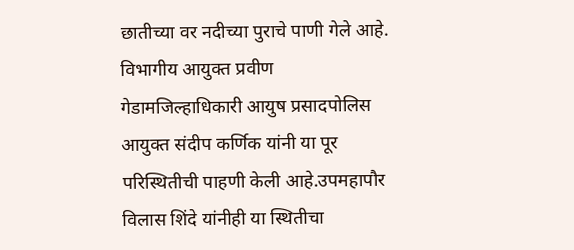छातीच्या वर नदीच्या पुराचे पाणी गेले आहे.  विभागीय आयुक्त प्रवीण गेडामजिल्हाधिकारी आयुष प्रसादपोलिस आयुक्त संदीप कर्णिक यांनी या पूर परिस्थितीची पाहणी केली आहे.उपमहापौर विलास शिंदे यांनीही या स्थितीचा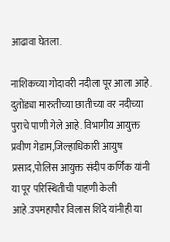आढावा घेतला.

नाशिकच्या गोदावरी नदीला पूर आला आहे. दुतोंड्या मारुतीच्या छातीच्या वर नदीच्या पुराचे पाणी गेले आहे. विभागीय आयुक्त प्रवीण गेडाम,जिल्हाधिकारी आयुष प्रसाद,पोलिस आयुक्त संदीप कर्णिक यांनी या पूर परिस्थितीची पाहणी केली आहे.उपमहापौर विलास शिंदे यांनीही या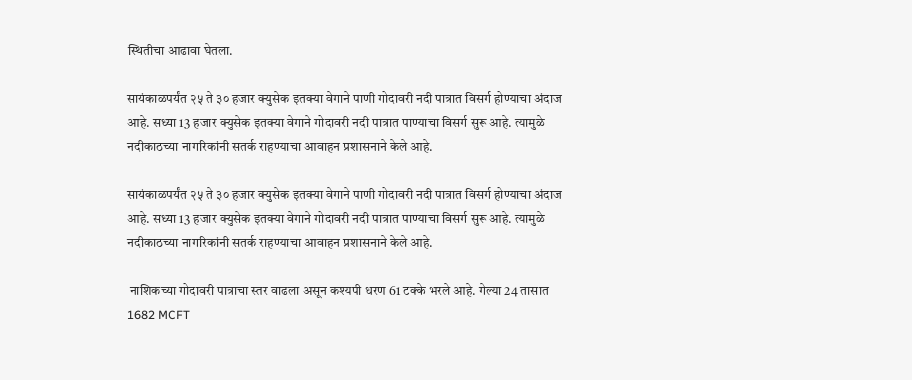स्थितीचा आढावा घेतला.

सायंकाळपर्यंत २५ ते ३० हजार क्युसेक इतक्या वेगाने पाणी गोदावरी नदी पात्रात विसर्ग होण्याचा अंदाज आहे. सध्या 13 हजार क्युसेक इतक्या वेगाने गोदावरी नदी पात्रात पाण्याचा विसर्ग सुरू आहे. त्यामुळे नदीकाठच्या नागरिकांनी सतर्क राहण्याचा आवाहन प्रशासनाने केले आहे.

सायंकाळपर्यंत २५ ते ३० हजार क्युसेक इतक्या वेगाने पाणी गोदावरी नदी पात्रात विसर्ग होण्याचा अंदाज आहे. सध्या 13 हजार क्युसेक इतक्या वेगाने गोदावरी नदी पात्रात पाण्याचा विसर्ग सुरू आहे. त्यामुळे नदीकाठच्या नागरिकांनी सतर्क राहण्याचा आवाहन प्रशासनाने केले आहे.

 नाशिकच्या गोदावरी पात्राचा स्तर वाढला असून कश्यपी धरण 61 टक्के भरले आहे. गेल्या 24 तासात 1682 MCFT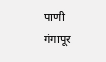पाणी गंगापूर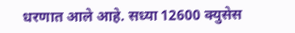धरणात आले आहे. सध्या 12600 क्युसेस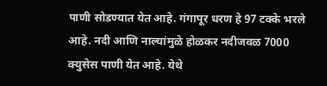पाणी सोडण्यात येत आहे. गंगापूर धरण हे 97 टक्के भरले आहे. नदी आणि नाल्यांमुळे होळकर नदीजवळ 7000 क्युसेस पाणी येत आहे. येथे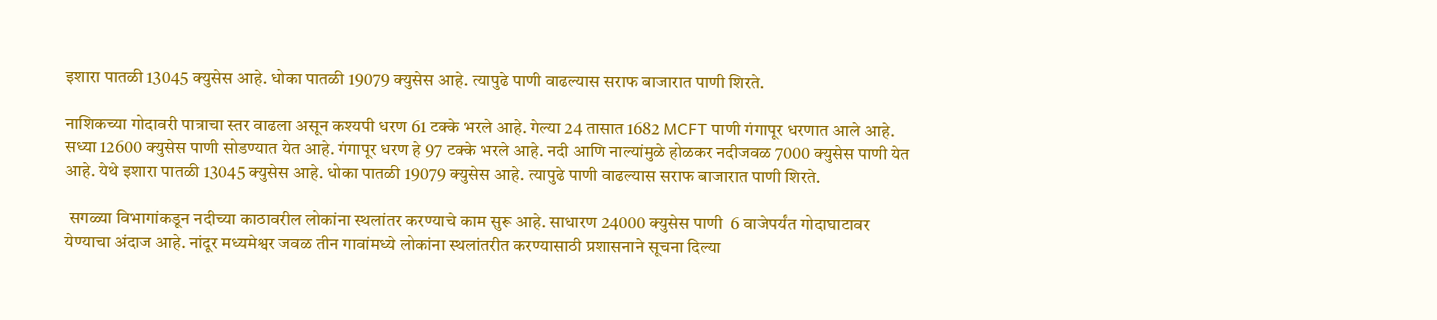इशारा पातळी 13045 क्युसेस आहे. धोका पातळी 19079 क्युसेस आहे. त्यापुढे पाणी वाढल्यास सराफ बाजारात पाणी शिरते.

नाशिकच्या गोदावरी पात्राचा स्तर वाढला असून कश्यपी धरण 61 टक्के भरले आहे. गेल्या 24 तासात 1682 MCFT पाणी गंगापूर धरणात आले आहे. सध्या 12600 क्युसेस पाणी सोडण्यात येत आहे. गंगापूर धरण हे 97 टक्के भरले आहे. नदी आणि नाल्यांमुळे होळकर नदीजवळ 7000 क्युसेस पाणी येत आहे. येथे इशारा पातळी 13045 क्युसेस आहे. धोका पातळी 19079 क्युसेस आहे. त्यापुढे पाणी वाढल्यास सराफ बाजारात पाणी शिरते.

 सगळ्या विभागांकडून नदीच्या काठावरील लोकांना स्थलांतर करण्याचे काम सुरू आहे. साधारण 24000 क्युसेस पाणी  6 वाजेपर्यंत गोदाघाटावर येण्याचा अंदाज आहे. नांदूर मध्यमेश्वर जवळ तीन गावांमध्ये लोकांना स्थलांतरीत करण्यासाठी प्रशासनाने सूचना दिल्या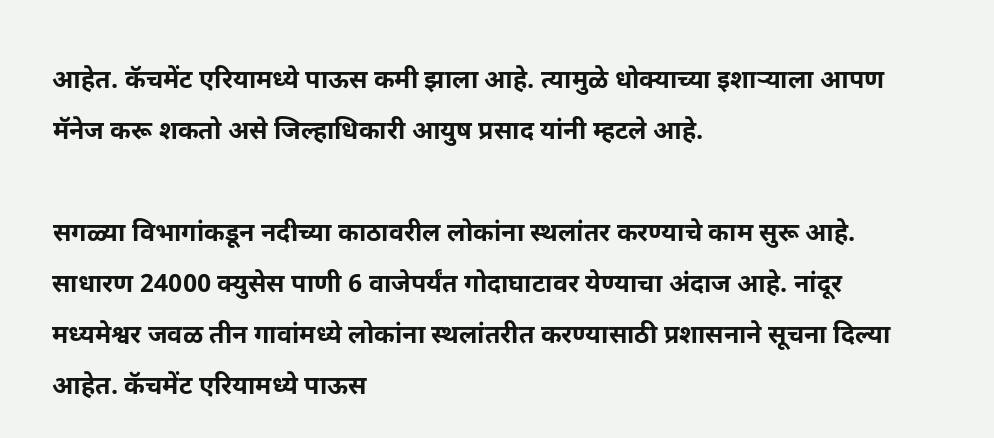आहेत. कॅचमेंट एरियामध्ये पाऊस कमी झाला आहे. त्यामुळे धोक्याच्या इशाऱ्याला आपण मॅनेज करू शकतो असे जिल्हाधिकारी आयुष प्रसाद यांनी म्हटले आहे.

सगळ्या विभागांकडून नदीच्या काठावरील लोकांना स्थलांतर करण्याचे काम सुरू आहे. साधारण 24000 क्युसेस पाणी 6 वाजेपर्यंत गोदाघाटावर येण्याचा अंदाज आहे. नांदूर मध्यमेश्वर जवळ तीन गावांमध्ये लोकांना स्थलांतरीत करण्यासाठी प्रशासनाने सूचना दिल्या आहेत. कॅचमेंट एरियामध्ये पाऊस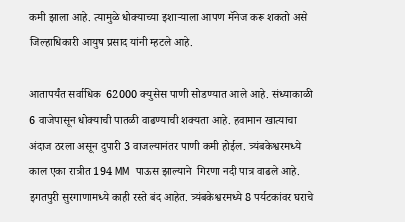कमी झाला आहे. त्यामुळे धोक्याच्या इशाऱ्याला आपण मॅनेज करू शकतो असे जिल्हाधिकारी आयुष प्रसाद यांनी म्हटले आहे.

आतापर्यंत सर्वाधिक  62000 क्युसेस पाणी सोडण्यात आले आहे. संध्याकाळी 6 वाजेपासून धोक्याची पातळी वाढण्याची शक्यता आहे. हवामान खात्याचा अंदाज ठरला असून दुपारी 3 वाजल्यानंतर पाणी कमी होईल. त्र्यंबकेश्वरमध्ये काल एका रात्रीत 194 MM  पाऊस झाल्याने  गिरणा नदी पात्र वाढले आहे.  इगतपुरी सुरगाणामध्ये काही रस्ते बंद आहेत. त्र्यंबकेश्वरमध्ये 8 पर्यटकांवर घराचे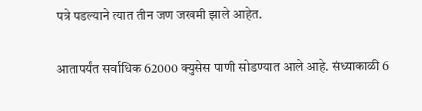पत्रे पडल्याने त्यात तीन जण जखमी झाले आहेत.

आतापर्यंत सर्वाधिक 62000 क्युसेस पाणी सोडण्यात आले आहे. संध्याकाळी 6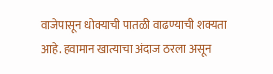वाजेपासून धोक्याची पातळी वाढण्याची शक्यता आहे. हवामान खात्याचा अंदाज ठरला असून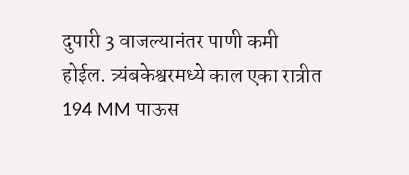दुपारी 3 वाजल्यानंतर पाणी कमी होईल. त्र्यंबकेश्वरमध्ये काल एका रात्रीत 194 MM पाऊस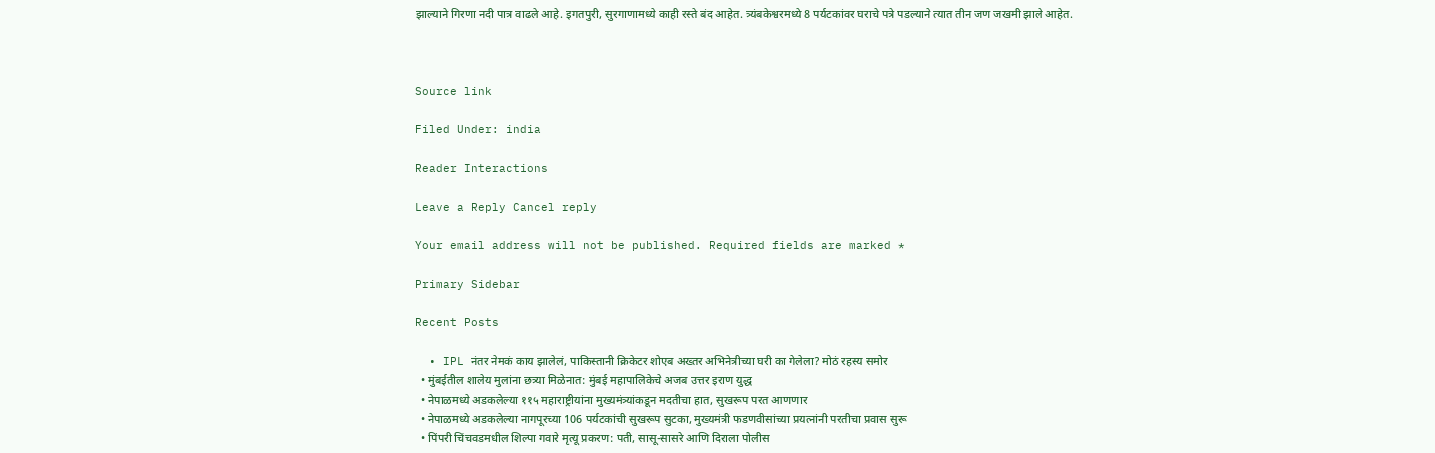झाल्याने गिरणा नदी पात्र वाढले आहे. इगतपुरी, सुरगाणामध्ये काही रस्ते बंद आहेत. त्र्यंबकेश्वरमध्ये 8 पर्यटकांवर घराचे पत्रे पडल्याने त्यात तीन जण जखमी झाले आहेत.



Source link

Filed Under: india

Reader Interactions

Leave a Reply Cancel reply

Your email address will not be published. Required fields are marked *

Primary Sidebar

Recent Posts

  • IPL नंतर नेमकं काय झालेलं, पाकिस्तानी क्रिकेटर शोएब अख्तर अभिनेत्रीच्या घरी का गेलेला? मोठं रहस्य समोर
  • मुंबईतील शालेय मुलांना छत्र्या मिळेनात: मुंबई महापालिकेचे अजब उत्तर इराण युद्ध
  • नेपाळमध्ये अडकलेल्या ११५ महाराष्ट्रीयांना मुख्यमंत्र्यांकडून मदतीचा हात, सुखरूप परत आणणार
  • नेपाळमध्ये अडकलेल्या नागपूरच्या 106 पर्यटकांची सुखरूप सुटका, मुख्यमंत्री फडणवीसांच्या प्रयत्नांनी परतीचा प्रवास सुरू
  • पिंपरी चिंचवडमधील शिल्पा गवारे मृत्यू प्रकरण: पती, सासू-सासरे आणि दिराला पोलीस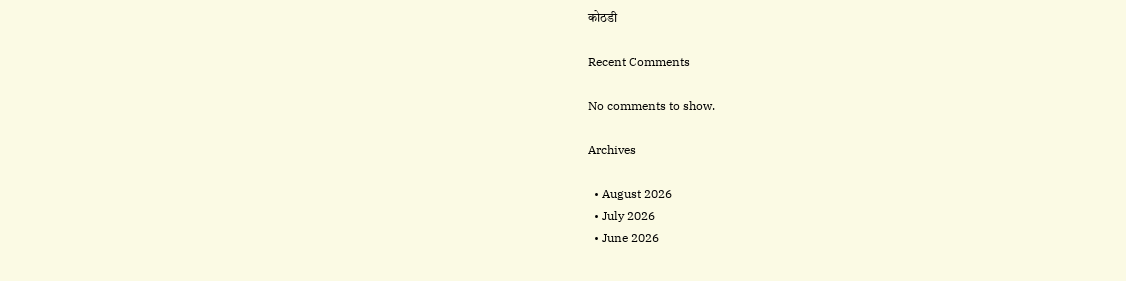कोठडी

Recent Comments

No comments to show.

Archives

  • August 2026
  • July 2026
  • June 2026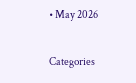• May 2026

Categories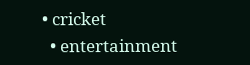• cricket
  • entertainment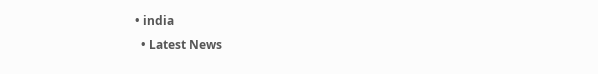• india
  • Latest News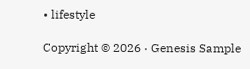• lifestyle

Copyright © 2026 · Genesis Sample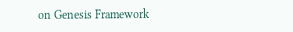on Genesis Framework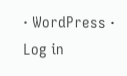· WordPress · Log in